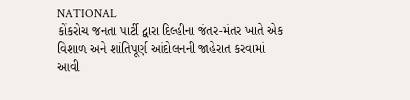NATIONAL
કોંકરોચ જનતા પાર્ટી દ્વારા દિલ્હીના જંતર-મંતર ખાતે એક વિશાળ અને શાંતિપૂર્ણ આંદોલનની જાહેરાત કરવામાં આવી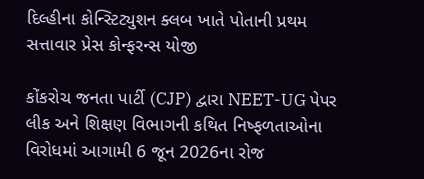દિલ્હીના કોન્સ્ટિટ્યુશન ક્લબ ખાતે પોતાની પ્રથમ સત્તાવાર પ્રેસ કોન્ફરન્સ યોજી

કોંકરોચ જનતા પાર્ટી (CJP) દ્વારા NEET-UG પેપર લીક અને શિક્ષણ વિભાગની કથિત નિષ્ફળતાઓના વિરોધમાં આગામી 6 જૂન 2026ના રોજ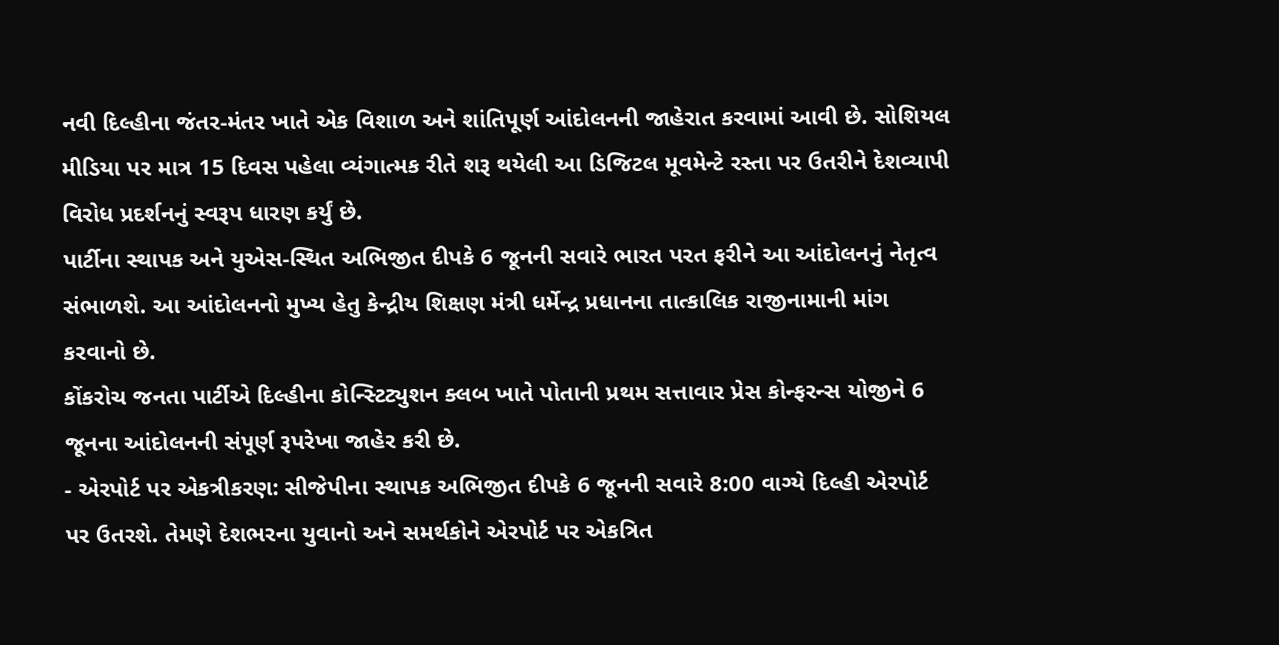નવી દિલ્હીના જંતર-મંતર ખાતે એક વિશાળ અને શાંતિપૂર્ણ આંદોલનની જાહેરાત કરવામાં આવી છે. સોશિયલ મીડિયા પર માત્ર 15 દિવસ પહેલા વ્યંગાત્મક રીતે શરૂ થયેલી આ ડિજિટલ મૂવમેન્ટે રસ્તા પર ઉતરીને દેશવ્યાપી વિરોધ પ્રદર્શનનું સ્વરૂપ ધારણ કર્યું છે.
પાર્ટીના સ્થાપક અને યુએસ-સ્થિત અભિજીત દીપકે 6 જૂનની સવારે ભારત પરત ફરીને આ આંદોલનનું નેતૃત્વ સંભાળશે. આ આંદોલનનો મુખ્ય હેતુ કેન્દ્રીય શિક્ષણ મંત્રી ધર્મેન્દ્ર પ્રધાનના તાત્કાલિક રાજીનામાની માંગ કરવાનો છે.
કોંકરોચ જનતા પાર્ટીએ દિલ્હીના કોન્સ્ટિટ્યુશન ક્લબ ખાતે પોતાની પ્રથમ સત્તાવાર પ્રેસ કોન્ફરન્સ યોજીને 6 જૂનના આંદોલનની સંપૂર્ણ રૂપરેખા જાહેર કરી છે.
- એરપોર્ટ પર એકત્રીકરણ: સીજેપીના સ્થાપક અભિજીત દીપકે 6 જૂનની સવારે 8:00 વાગ્યે દિલ્હી એરપોર્ટ પર ઉતરશે. તેમણે દેશભરના યુવાનો અને સમર્થકોને એરપોર્ટ પર એકત્રિત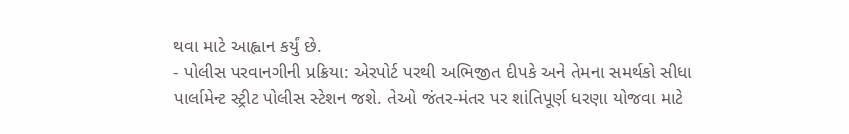થવા માટે આહ્વાન કર્યું છે.
- પોલીસ પરવાનગીની પ્રક્રિયા: એરપોર્ટ પરથી અભિજીત દીપકે અને તેમના સમર્થકો સીધા પાર્લામેન્ટ સ્ટ્રીટ પોલીસ સ્ટેશન જશે. તેઓ જંતર-મંતર પર શાંતિપૂર્ણ ધરણા યોજવા માટે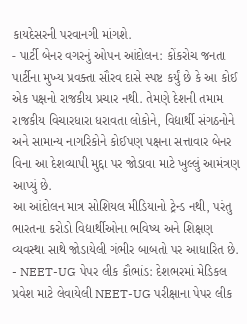કાયદેસરની પરવાનગી માંગશે.
- પાર્ટી બેનર વગરનું ઓપન આંદોલન: કોંકરોચ જનતા પાર્ટીના મુખ્ય પ્રવક્તા સૌરવ દાસે સ્પષ્ટ કર્યું છે કે આ કોઈ એક પક્ષનો રાજકીય પ્રચાર નથી. તેમણે દેશની તમામ રાજકીય વિચારધારા ધરાવતા લોકોને, વિદ્યાર્થી સંગઠનોને અને સામાન્ય નાગરિકોને કોઈપણ પક્ષના સત્તાવાર બેનર વિના આ દેશવ્યાપી મુદ્દા પર જોડાવા માટે ખુલ્લું આમંત્રણ આપ્યું છે.
આ આંદોલન માત્ર સોશિયલ મીડિયાનો ટ્રેન્ડ નથી, પરંતુ ભારતના કરોડો વિદ્યાર્થીઓના ભવિષ્ય અને શિક્ષણ વ્યવસ્થા સાથે જોડાયેલી ગંભીર બાબતો પર આધારિત છે.
- NEET-UG પેપર લીક કૌભાંડ: દેશભરમાં મેડિકલ પ્રવેશ માટે લેવાયેલી NEET-UG પરીક્ષાના પેપર લીક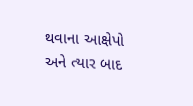થવાના આક્ષેપો અને ત્યાર બાદ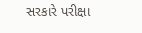સરકારે પરીક્ષા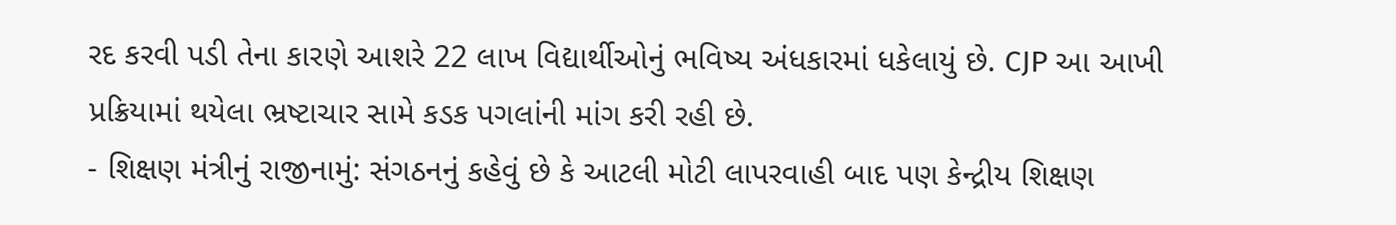રદ કરવી પડી તેના કારણે આશરે 22 લાખ વિદ્યાર્થીઓનું ભવિષ્ય અંધકારમાં ધકેલાયું છે. CJP આ આખી પ્રક્રિયામાં થયેલા ભ્રષ્ટાચાર સામે કડક પગલાંની માંગ કરી રહી છે.
- શિક્ષણ મંત્રીનું રાજીનામું: સંગઠનનું કહેવું છે કે આટલી મોટી લાપરવાહી બાદ પણ કેન્દ્રીય શિક્ષણ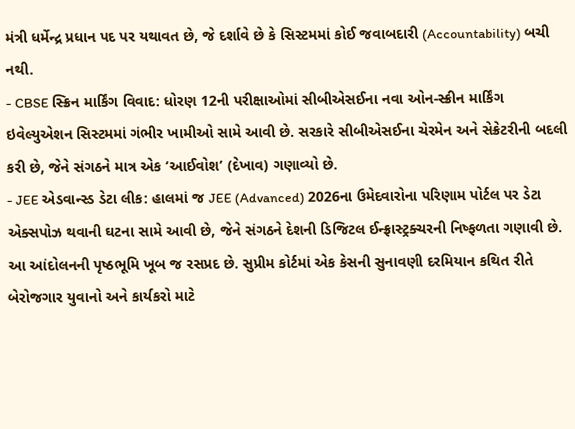મંત્રી ધર્મેન્દ્ર પ્રધાન પદ પર યથાવત છે, જે દર્શાવે છે કે સિસ્ટમમાં કોઈ જવાબદારી (Accountability) બચી નથી.
- CBSE સ્ક્રિન માર્કિંગ વિવાદ: ધોરણ 12ની પરીક્ષાઓમાં સીબીએસઈના નવા ઓન-સ્ક્રીન માર્કિંગ ઇવેલ્યુએશન સિસ્ટમમાં ગંભીર ખામીઓ સામે આવી છે. સરકારે સીબીએસઈના ચેરમેન અને સેક્રેટરીની બદલી કરી છે, જેને સંગઠને માત્ર એક ‘આઈવોશ’ (દેખાવ) ગણાવ્યો છે.
- JEE એડવાન્સ્ડ ડેટા લીક: હાલમાં જ JEE (Advanced) 2026ના ઉમેદવારોના પરિણામ પોર્ટલ પર ડેટા એક્સપોઝ થવાની ઘટના સામે આવી છે, જેને સંગઠને દેશની ડિજિટલ ઈન્ફ્રાસ્ટ્રક્ચરની નિષ્ફળતા ગણાવી છે.
આ આંદોલનની પૃષ્ઠભૂમિ ખૂબ જ રસપ્રદ છે. સુપ્રીમ કોર્ટમાં એક કેસની સુનાવણી દરમિયાન કથિત રીતે બેરોજગાર યુવાનો અને કાર્યકરો માટે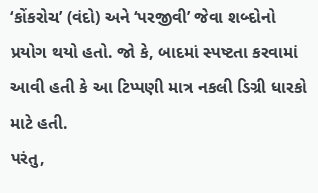‘કોંકરોચ’ (વંદો) અને ‘પરજીવી’ જેવા શબ્દોનો પ્રયોગ થયો હતો. જો કે, બાદમાં સ્પષ્ટતા કરવામાં આવી હતી કે આ ટિપ્પણી માત્ર નકલી ડિગ્રી ધારકો માટે હતી.
પરંતુ,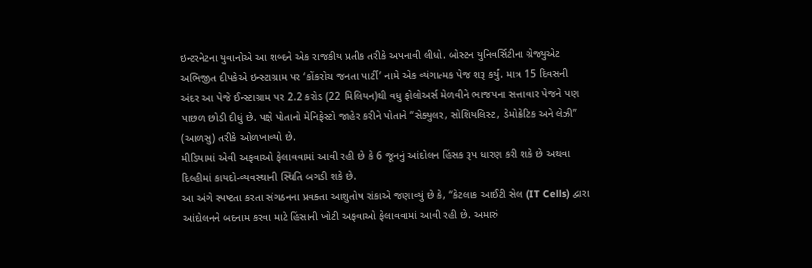ઇન્ટરનેટના યુવાનોએ આ શબ્દને એક રાજકીય પ્રતીક તરીકે અપનાવી લીધો. બોસ્ટન યુનિવર્સિટીના ગ્રેજ્યુએટ અભિજીત દીપકેએ ઇન્સ્ટાગ્રામ પર ‘કોંકરોચ જનતા પાર્ટી’ નામે એક વ્યંગાત્મક પેજ શરૂ કર્યું. માત્ર 15 દિવસની અંદર આ પેજે ઈન્સ્ટાગ્રામ પર 2.2 કરોડ (22 મિલિયન)થી વધુ ફોલોઅર્સ મેળવીને ભાજપના સત્તાવાર પેજને પણ પાછળ છોડી દીધું છે. પક્ષે પોતાનો મેનિફેસ્ટો જાહેર કરીને પોતાને “સેક્યુલર, સોશિયલિસ્ટ, ડેમોક્રેટિક અને લેઝી” (આળસુ) તરીકે ઓળખાવ્યો છે.
મીડિયામાં એવી અફવાઓ ફેલાવવામાં આવી રહી છે કે 6 જૂનનું આંદોલન હિંસક રૂપ ધારણ કરી શકે છે અથવા દિલ્હીમાં કાયદો-વ્યવસ્થાની સ્થિતિ બગડી શકે છે.
આ અંગે સ્પષ્ટતા કરતા સંગઠનના પ્રવક્તા આશુતોષ રાંકાએ જણાવ્યું છે કે, “કેટલાક આઈટી સેલ (IT Cells) દ્વારા આંદોલનને બદનામ કરવા માટે હિંસાની ખોટી અફવાઓ ફેલાવવામાં આવી રહી છે. અમારું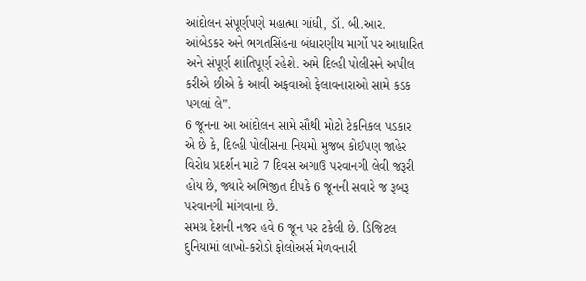આંદોલન સંપૂર્ણપણે મહાત્મા ગાંધી, ડૉ. બી.આર. આંબેડકર અને ભગતસિંહના બંધારણીય માર્ગો પર આધારિત અને સંપૂર્ણ શાંતિપૂર્ણ રહેશે. અમે દિલ્હી પોલીસને અપીલ કરીએ છીએ કે આવી અફવાઓ ફેલાવનારાઓ સામે કડક પગલાં લે”.
6 જૂનના આ આંદોલન સામે સૌથી મોટો ટેકનિકલ પડકાર એ છે કે, દિલ્હી પોલીસના નિયમો મુજબ કોઈપણ જાહેર વિરોધ પ્રદર્શન માટે 7 દિવસ અગાઉ પરવાનગી લેવી જરૂરી હોય છે, જ્યારે અભિજીત દીપકે 6 જૂનની સવારે જ રૂબરૂ પરવાનગી માંગવાના છે.
સમગ્ર દેશની નજર હવે 6 જૂન પર ટકેલી છે. ડિજિટલ દુનિયામાં લાખો-કરોડો ફોલોઅર્સ મેળવનારી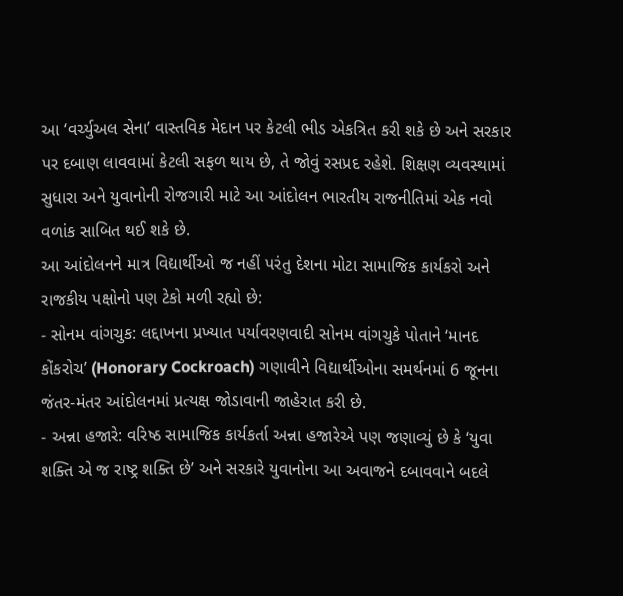આ ‘વર્ચ્યુઅલ સેના’ વાસ્તવિક મેદાન પર કેટલી ભીડ એકત્રિત કરી શકે છે અને સરકાર પર દબાણ લાવવામાં કેટલી સફળ થાય છે, તે જોવું રસપ્રદ રહેશે. શિક્ષણ વ્યવસ્થામાં સુધારા અને યુવાનોની રોજગારી માટે આ આંદોલન ભારતીય રાજનીતિમાં એક નવો વળાંક સાબિત થઈ શકે છે.
આ આંદોલનને માત્ર વિદ્યાર્થીઓ જ નહીં પરંતુ દેશના મોટા સામાજિક કાર્યકરો અને રાજકીય પક્ષોનો પણ ટેકો મળી રહ્યો છે:
- સોનમ વાંગચુક: લદ્દાખના પ્રખ્યાત પર્યાવરણવાદી સોનમ વાંગચુકે પોતાને ‘માનદ કોંકરોચ’ (Honorary Cockroach) ગણાવીને વિદ્યાર્થીઓના સમર્થનમાં 6 જૂનના જંતર-મંતર આંદોલનમાં પ્રત્યક્ષ જોડાવાની જાહેરાત કરી છે.
- અન્ના હજારે: વરિષ્ઠ સામાજિક કાર્યકર્તા અન્ના હજારેએ પણ જણાવ્યું છે કે ‘યુવા શક્તિ એ જ રાષ્ટ્ર શક્તિ છે’ અને સરકારે યુવાનોના આ અવાજને દબાવવાને બદલે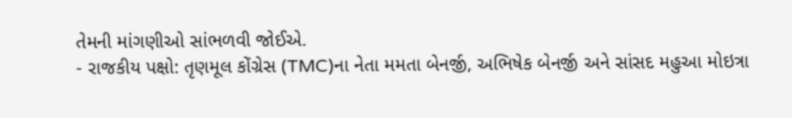તેમની માંગણીઓ સાંભળવી જોઈએ.
- રાજકીય પક્ષો: તૃણમૂલ કોંગ્રેસ (TMC)ના નેતા મમતા બેનર્જી, અભિષેક બેનર્જી અને સાંસદ મહુઆ મોઇત્રા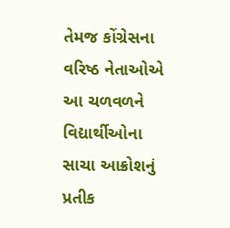તેમજ કોંગ્રેસના વરિષ્ઠ નેતાઓએ આ ચળવળને વિદ્યાર્થીઓના સાચા આક્રોશનું પ્રતીક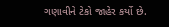ગણાવીને ટેકો જાહેર કર્યો છે.